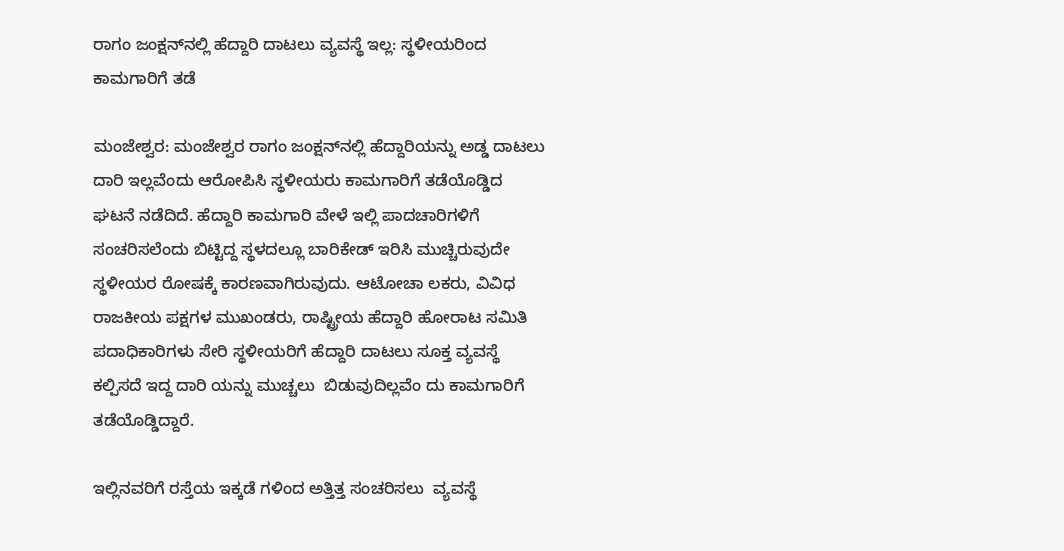ರಾಗಂ ಜಂಕ್ಷನ್‌ನಲ್ಲಿ ಹೆದ್ದಾರಿ ದಾಟಲು ವ್ಯವಸ್ಥೆ ಇಲ್ಲ: ಸ್ಥಳೀಯರಿಂದ ಕಾಮಗಾರಿಗೆ ತಡೆ

ಮಂಜೇಶ್ವರ: ಮಂಜೇಶ್ವರ ರಾಗಂ ಜಂಕ್ಷನ್‌ನಲ್ಲಿ ಹೆದ್ದಾರಿಯನ್ನು ಅಡ್ಡ ದಾಟಲು ದಾರಿ ಇಲ್ಲವೆಂದು ಆರೋಪಿಸಿ ಸ್ಥಳೀಯರು ಕಾಮಗಾರಿಗೆ ತಡೆಯೊಡ್ಡಿದ ಘಟನೆ ನಡೆದಿದೆ. ಹೆದ್ದಾರಿ ಕಾಮಗಾರಿ ವೇಳೆ ಇಲ್ಲಿ ಪಾದಚಾರಿಗಳಿಗೆ ಸಂಚರಿಸಲೆಂದು ಬಿಟ್ಟಿದ್ದ ಸ್ಥಳದಲ್ಲೂ ಬಾರಿಕೇಡ್ ಇರಿಸಿ ಮುಚ್ಚಿರುವುದೇ ಸ್ಥಳೀಯರ ರೋಷಕ್ಕೆ ಕಾರಣವಾಗಿರುವುದು. ಆಟೋಚಾ ಲಕರು, ವಿವಿಧ ರಾಜಕೀಯ ಪಕ್ಷಗಳ ಮುಖಂಡರು, ರಾಷ್ಟ್ರೀಯ ಹೆದ್ದಾರಿ ಹೋರಾಟ ಸಮಿತಿ ಪದಾಧಿಕಾರಿಗಳು ಸೇರಿ ಸ್ಥಳೀಯರಿಗೆ ಹೆದ್ದಾರಿ ದಾಟಲು ಸೂಕ್ತ ವ್ಯವಸ್ಥೆ ಕಲ್ಪಿಸದೆ ಇದ್ದ ದಾರಿ ಯನ್ನು ಮುಚ್ಚಲು  ಬಿಡುವುದಿಲ್ಲವೆಂ ದು ಕಾಮಗಾರಿಗೆ ತಡೆಯೊಡ್ಡಿದ್ದಾರೆ.

ಇಲ್ಲಿನವರಿಗೆ ರಸ್ತೆಯ ಇಕ್ಕಡೆ ಗಳಿಂದ ಅತ್ತಿತ್ತ ಸಂಚರಿಸಲು  ವ್ಯವಸ್ಥೆ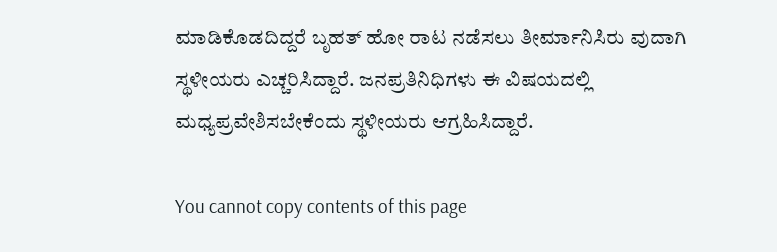ಮಾಡಿಕೊಡದಿದ್ದರೆ ಬೃಹತ್ ಹೋ ರಾಟ ನಡೆಸಲು ತೀರ್ಮಾನಿಸಿರು ವುದಾಗಿ ಸ್ಥಳೀಯರು ಎಚ್ಚರಿಸಿದ್ದಾರೆ. ಜನಪ್ರತಿನಿಧಿಗಳು ಈ ವಿಷಯದಲ್ಲಿ ಮಧ್ಯಪ್ರವೇಶಿಸಬೇಕೆಂದು ಸ್ಥಳೀಯರು ಆಗ್ರಹಿಸಿದ್ದಾರೆ.

You cannot copy contents of this page